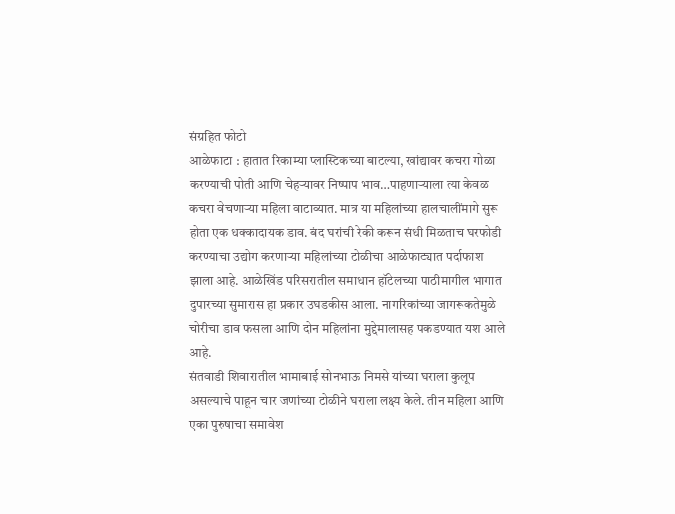संग्रहित फोटो
आळेफाटा : हातात रिकाम्या प्लास्टिकच्या बाटल्या, खांद्यावर कचरा गोळा करण्याची पोती आणि चेहऱ्यावर निष्पाप भाव…पाहणाऱ्याला त्या केवळ कचरा वेचणाऱ्या महिला वाटाव्यात. मात्र या महिलांच्या हालचालींमागे सुरू होता एक धक्कादायक डाव. बंद घरांची रेकी करून संधी मिळताच घरफोडी करण्याचा उद्योग करणाऱ्या महिलांच्या टोळीचा आळेफाट्यात पर्दाफाश झाला आहे. आळेखिंड परिसरातील समाधान हॉटेलच्या पाठीमागील भागात दुपारच्या सुमारास हा प्रकार उघडकीस आला. नागरिकांच्या जागरूकतेमुळे चोरीचा डाव फसला आणि दोन महिलांना मुद्देमालासह पकडण्यात यश आले आहे.
संतवाडी शिवारातील भामाबाई सोनभाऊ निमसे यांच्या घराला कुलूप असल्याचे पाहून चार जणांच्या टोळीने घराला लक्ष्य केले. तीन महिला आणि एका पुरुषाचा समावेश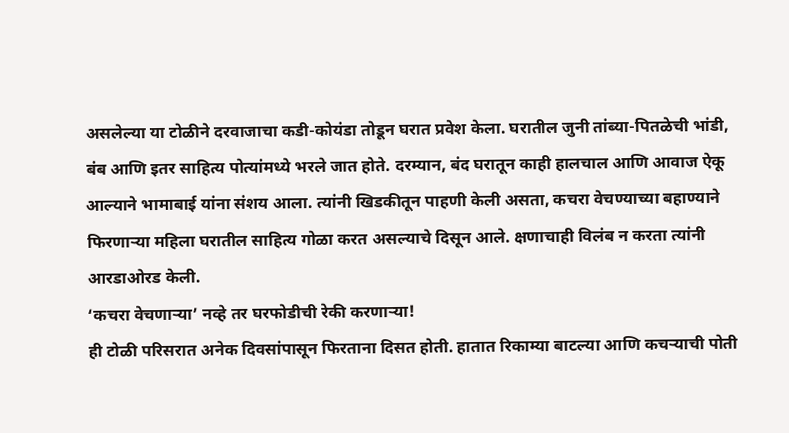असलेल्या या टोळीने दरवाजाचा कडी-कोयंडा तोडून घरात प्रवेश केला. घरातील जुनी तांब्या-पितळेची भांडी, बंब आणि इतर साहित्य पोत्यांमध्ये भरले जात होते. दरम्यान, बंद घरातून काही हालचाल आणि आवाज ऐकू आल्याने भामाबाई यांना संशय आला. त्यांनी खिडकीतून पाहणी केली असता, कचरा वेचण्याच्या बहाण्याने फिरणाऱ्या महिला घरातील साहित्य गोळा करत असल्याचे दिसून आले. क्षणाचाही विलंब न करता त्यांनी आरडाओरड केली.
‘कचरा वेचणाऱ्या’ नव्हे तर घरफोडीची रेकी करणाऱ्या!
ही टोळी परिसरात अनेक दिवसांपासून फिरताना दिसत होती. हातात रिकाम्या बाटल्या आणि कचऱ्याची पोती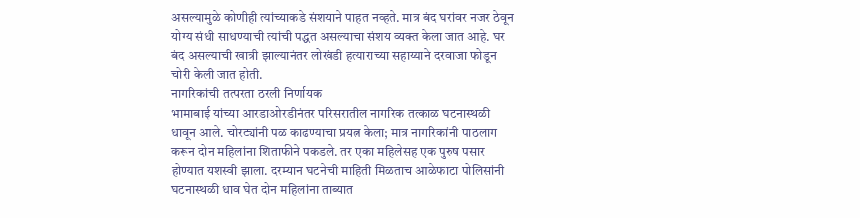असल्यामुळे कोणीही त्यांच्याकडे संशयाने पाहत नव्हते. मात्र बंद घरांवर नजर ठेवून योग्य संधी साधण्याची त्यांची पद्धत असल्याचा संशय व्यक्त केला जात आहे. घर बंद असल्याची खात्री झाल्यानंतर लोखंडी हत्याराच्या सहाय्याने दरवाजा फोडून चोरी केली जात होती.
नागरिकांची तत्परता ठरली निर्णायक
भामाबाई यांच्या आरडाओरडीनंतर परिसरातील नागरिक तत्काळ घटनास्थळी धावून आले. चोरट्यांनी पळ काढण्याचा प्रयत्न केला; मात्र नागरिकांनी पाठलाग करून दोन महिलांना शिताफीने पकडले. तर एका महिलेसह एक पुरुष पसार होण्यात यशस्वी झाला. दरम्यान घटनेची माहिती मिळताच आळेफाटा पोलिसांनी घटनास्थळी धाव घेत दोन महिलांना ताब्यात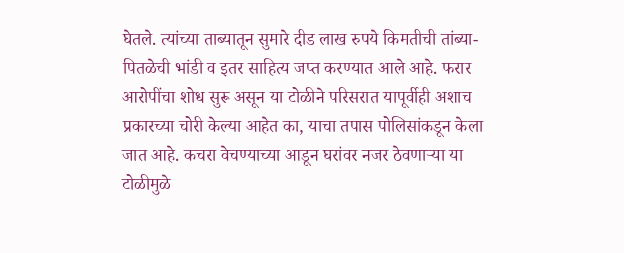घेतले. त्यांच्या ताब्यातून सुमारे दीड लाख रुपये किमतीची तांब्या-पितळेची भांडी व इतर साहित्य जप्त करण्यात आले आहे. फरार आरोपींचा शोध सुरू असून या टोळीने परिसरात यापूर्वीही अशाच प्रकारच्या चोरी केल्या आहेत का, याचा तपास पोलिसांकडून केला जात आहे. कचरा वेचण्याच्या आडून घरांवर नजर ठेवणाऱ्या या टोळीमुळे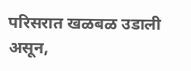परिसरात खळबळ उडाली असून,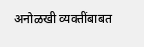अनोळखी व्यक्तींबाबत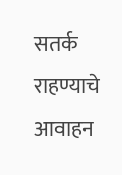सतर्क राहण्याचे आवाहन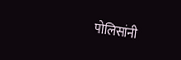पोलिसांनी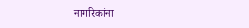नागरिकांना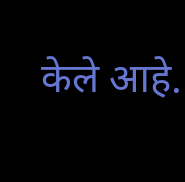केले आहे.